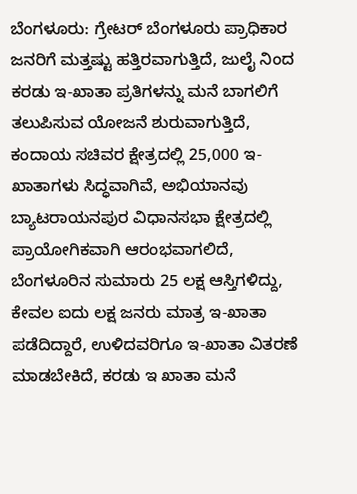ಬೆಂಗಳೂರು: ಗ್ರೇಟರ್ ಬೆಂಗಳೂರು ಪ್ರಾಧಿಕಾರ ಜನರಿಗೆ ಮತ್ತಷ್ಟು ಹತ್ತಿರವಾಗುತ್ತಿದೆ, ಜುಲೈ ನಿಂದ ಕರಡು ಇ-ಖಾತಾ ಪ್ರತಿಗಳನ್ನು ಮನೆ ಬಾಗಲಿಗೆ ತಲುಪಿಸುವ ಯೋಜನೆ ಶುರುವಾಗುತ್ತಿದೆ,
ಕಂದಾಯ ಸಚಿವರ ಕ್ಷೇತ್ರದಲ್ಲಿ 25,000 ಇ-ಖಾತಾಗಳು ಸಿದ್ಧವಾಗಿವೆ, ಅಭಿಯಾನವು ಬ್ಯಾಟರಾಯನಪುರ ವಿಧಾನಸಭಾ ಕ್ಷೇತ್ರದಲ್ಲಿ ಪ್ರಾಯೋಗಿಕವಾಗಿ ಆರಂಭವಾಗಲಿದೆ,
ಬೆಂಗಳೂರಿನ ಸುಮಾರು 25 ಲಕ್ಷ ಆಸ್ತಿಗಳಿದ್ದು, ಕೇವಲ ಐದು ಲಕ್ಷ ಜನರು ಮಾತ್ರ ಇ-ಖಾತಾ ಪಡೆದಿದ್ದಾರೆ, ಉಳಿದವರಿಗೂ ಇ-ಖಾತಾ ವಿತರಣೆ ಮಾಡಬೇಕಿದೆ, ಕರಡು ಇ ಖಾತಾ ಮನೆ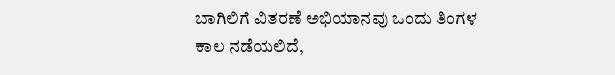ಬಾಗಿಲಿಗೆ ವಿತರಣೆ ಅಭಿಯಾನವು ಒಂದು ತಿಂಗಳ ಕಾಲ ನಡೆಯಲಿದೆ,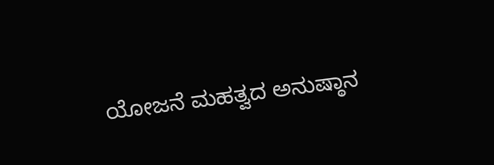ಯೋಜನೆ ಮಹತ್ವದ ಅನುಷ್ಠಾನ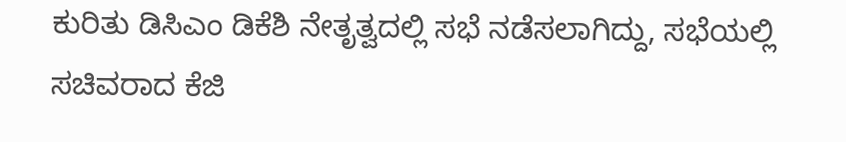ಕುರಿತು ಡಿಸಿಎಂ ಡಿಕೆಶಿ ನೇತೃತ್ವದಲ್ಲಿ ಸಭೆ ನಡೆಸಲಾಗಿದ್ದು, ಸಭೆಯಲ್ಲಿ ಸಚಿವರಾದ ಕೆಜಿ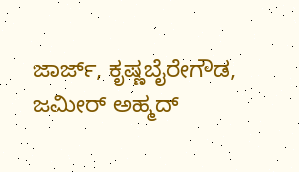ಜಾರ್ಜ್, ಕೃಷ್ಣಬೈರೇಗೌಡ, ಜಮೀರ್ ಅಹ್ಮದ್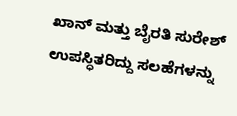ಖಾನ್ ಮತ್ತು ಬೈರತಿ ಸುರೇಶ್ ಉಪಸ್ಧಿತರಿದ್ದು ಸಲಹೆಗಳನ್ನು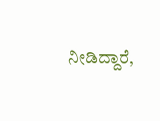ನೀಡಿದ್ದಾರೆ,